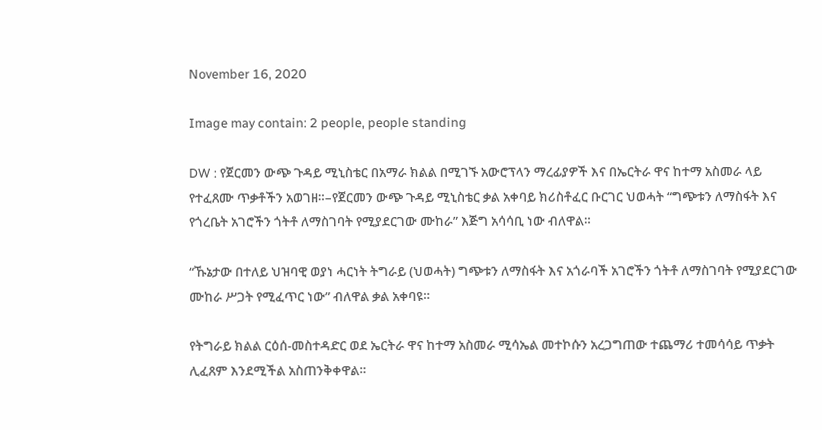November 16, 2020

Image may contain: 2 people, people standing

DW : የጀርመን ውጭ ጉዳይ ሚኒስቴር በአማራ ክልል በሚገኙ አውሮፕላን ማረፊያዎች እና በኤርትራ ዋና ከተማ አስመራ ላይ የተፈጸሙ ጥቃቶችን አወገዘ።–የጀርመን ውጭ ጉዳይ ሚኒስቴር ቃል አቀባይ ክሪስቶፈር ቡርገር ህወሓት “ግጭቱን ለማስፋት እና የጎረቤት አገሮችን ጎትቶ ለማስገባት የሚያደርገው ሙከራ” እጅግ አሳሳቢ ነው ብለዋል።

“ኹኔታው በተለይ ህዝባዊ ወያነ ሓርነት ትግራይ (ህወሓት) ግጭቱን ለማስፋት እና አጎራባች አገሮችን ጎትቶ ለማስገባት የሚያደርገው ሙከራ ሥጋት የሚፈጥር ነው” ብለዋል ቃል አቀባዩ።

የትግራይ ክልል ርዕሰ-መስተዳድር ወደ ኤርትራ ዋና ከተማ አስመራ ሚሳኤል መተኮሱን አረጋግጠው ተጨማሪ ተመሳሳይ ጥቃት ሊፈጸም እንደሚችል አስጠንቅቀዋል።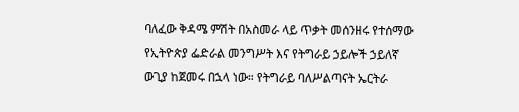ባለፈው ቅዳሜ ምሽት በአስመራ ላይ ጥቃት መሰንዘሩ የተሰማው የኢትዮጵያ ፌድራል መንግሥት እና የትግራይ ኃይሎች ኃይለኛ ውጊያ ከጀመሩ በኋላ ነው። የትግራይ ባለሥልጣናት ኤርትራ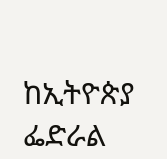ከኢትዮጵያ ፌድራል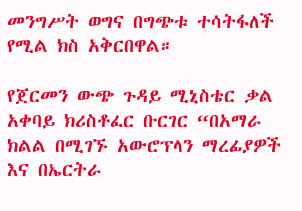መንግሥት ወግና በግጭቱ ተሳትፋለች የሚል ክስ አቅርበዋል።

የጀርመን ውጭ ጉዳይ ሚኒስቴር ቃል አቀባይ ክሪስቶፈር ቡርገር “በአማራ ክልል በሚገኙ አውሮፕላን ማረፊያዎች እና በኤርትራ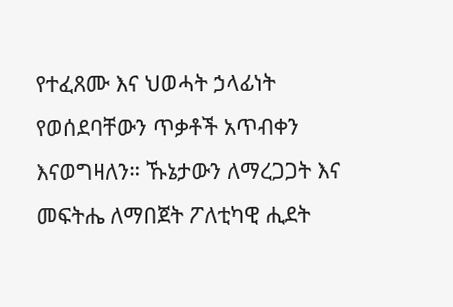የተፈጸሙ እና ህወሓት ኃላፊነት የወሰደባቸውን ጥቃቶች አጥብቀን እናወግዛለን። ኹኔታውን ለማረጋጋት እና መፍትሔ ለማበጀት ፖለቲካዊ ሒደት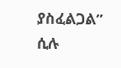ያስፈልጋል” ሲሉ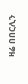ዛሬ በበርሊን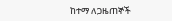ከተማ ለጋዜጠኞች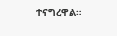ተናግረዋል።